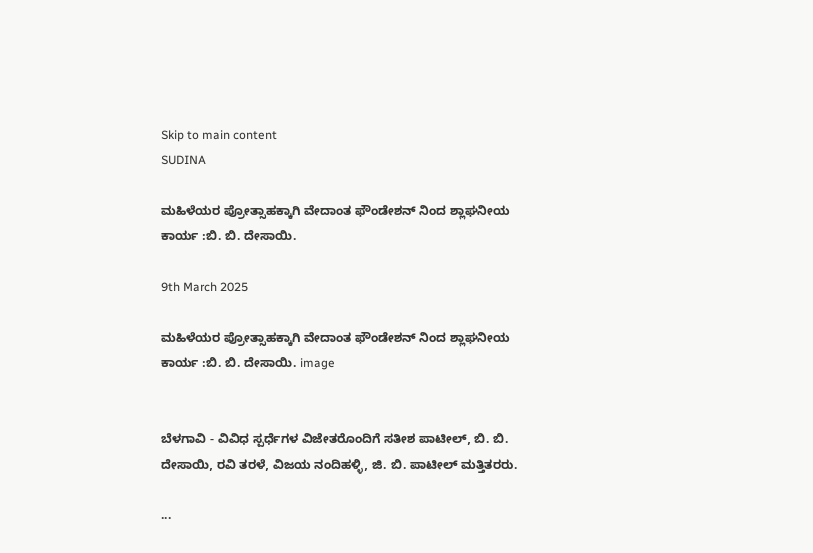Skip to main content
SUDINA

ಮಹಿಳೆಯರ ಪ್ರೋತ್ಸಾಹಕ್ಕಾಗಿ ವೇದಾಂತ ಫೌಂಡೇಶನ್ ನಿಂದ ಶ್ಲಾಘನೀಯ ಕಾರ್ಯ :ಬಿ. ಬಿ. ದೇಸಾಯಿ.

9th March 2025

ಮಹಿಳೆಯರ ಪ್ರೋತ್ಸಾಹಕ್ಕಾಗಿ ವೇದಾಂತ ಫೌಂಡೇಶನ್ ನಿಂದ ಶ್ಲಾಘನೀಯ ಕಾರ್ಯ :ಬಿ. ಬಿ. ದೇಸಾಯಿ. image


ಬೆಳಗಾವಿ - ವಿವಿಧ ಸ್ಪರ್ಧೆಗಳ ವಿಜೇತರೊಂದಿಗೆ ಸತೀಶ ಪಾಟೀಲ್, ಬಿ. ಬಿ. ದೇಸಾಯಿ, ರವಿ ತರಳೆ, ವಿಜಯ ನಂದಿಹಳ್ಳಿ, ಜಿ. ಬಿ. ಪಾಟೀಲ್ ಮತ್ತಿತರರು.

...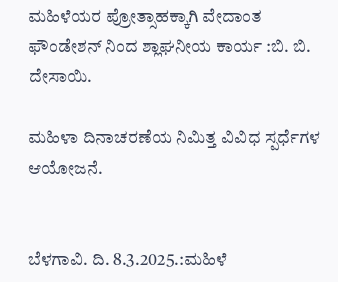ಮಹಿಳೆಯರ ಪ್ರೋತ್ಸಾಹಕ್ಕಾಗಿ ವೇದಾಂತ ಫೌಂಡೇಶನ್ ನಿಂದ ಶ್ಲಾಘನೀಯ ಕಾರ್ಯ :ಬಿ. ಬಿ. ದೇಸಾಯಿ.

ಮಹಿಳಾ ದಿನಾಚರಣೆಯ ನಿಮಿತ್ತ ವಿವಿಧ ಸ್ಪರ್ಧೆಗಳ ಆಯೋಜನೆ.


ಬೆಳಗಾವಿ. ದಿ. 8.3.2025.:ಮಹಿಳೆ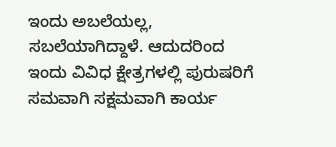ಇಂದು ಅಬಲೆಯಲ್ಲ, ಸಬಲೆಯಾಗಿದ್ದಾಳೆ. ಆದುದರಿಂದ ಇಂದು ವಿವಿಧ ಕ್ಷೇತ್ರಗಳಲ್ಲಿ ಪುರುಷರಿಗೆ ಸಮವಾಗಿ ಸಕ್ಷಮವಾಗಿ ಕಾರ್ಯ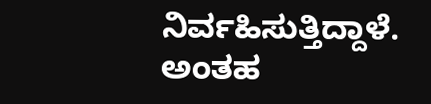ನಿರ್ವಹಿಸುತ್ತಿದ್ದಾಳೆ. ಅಂತಹ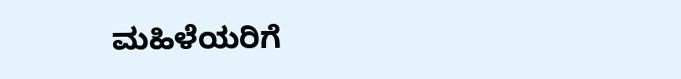ಮಹಿಳೆಯರಿಗೆ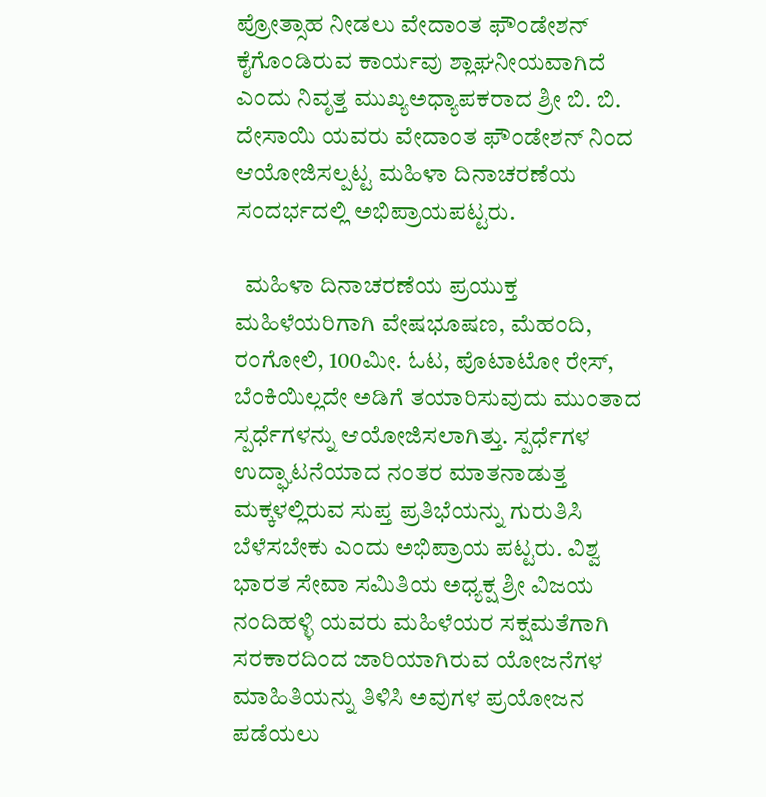ಪ್ರೋತ್ಸಾಹ ನೀಡಲು ವೇದಾಂತ ಫೌಂಡೇಶನ್ ಕೈಗೊಂಡಿರುವ ಕಾರ್ಯವು ಶ್ಲಾಘನೀಯವಾಗಿದೆ ಎಂದು ನಿವೃತ್ತ ಮುಖ್ಯಅಧ್ಯಾಪಕರಾದ ಶ್ರೀ ಬಿ. ಬಿ. ದೇಸಾಯಿ ಯವರು ವೇದಾಂತ ಫೌಂಡೇಶನ್ ನಿಂದ ಆಯೋಜಿಸಲ್ಪಟ್ಟ ಮಹಿಳಾ ದಿನಾಚರಣೆಯ ಸಂದರ್ಭದಲ್ಲಿ ಅಭಿಪ್ರಾಯಪಟ್ಟರು.

  ಮಹಿಳಾ ದಿನಾಚರಣೆಯ ಪ್ರಯುಕ್ತ ಮಹಿಳೆಯರಿಗಾಗಿ ವೇಷಭೂಷಣ, ಮೆಹಂದಿ, ರಂಗೋಲಿ, 100ಮೀ. ಓಟ, ಪೊಟಾಟೋ ರೇಸ್, ಬೆಂಕಿಯಿಲ್ಲದೇ ಅಡಿಗೆ ತಯಾರಿಸುವುದು ಮುಂತಾದ ಸ್ಪರ್ಧೆಗಳನ್ನು ಆಯೋಜಿಸಲಾಗಿತ್ತು. ಸ್ಪರ್ಧೆಗಳ ಉದ್ಘಾಟನೆಯಾದ ನಂತರ ಮಾತನಾಡುತ್ತ ಮಕ್ಕಳಲ್ಲಿರುವ ಸುಪ್ತ ಪ್ರತಿಭೆಯನ್ನು ಗುರುತಿಸಿ ಬೆಳೆಸಬೇಕು ಎಂದು ಅಭಿಪ್ರಾಯ ಪಟ್ಟರು. ವಿಶ್ವ ಭಾರತ ಸೇವಾ ಸಮಿತಿಯ ಅಧ್ಯಕ್ಷ ಶ್ರೀ ವಿಜಯ ನಂದಿಹಳ್ಳಿ ಯವರು ಮಹಿಳೆಯರ ಸಕ್ಷಮತೆಗಾಗಿ ಸರಕಾರದಿಂದ ಜಾರಿಯಾಗಿರುವ ಯೋಜನೆಗಳ ಮಾಹಿತಿಯನ್ನು ತಿಳಿಸಿ ಅವುಗಳ ಪ್ರಯೋಜನ ಪಡೆಯಲು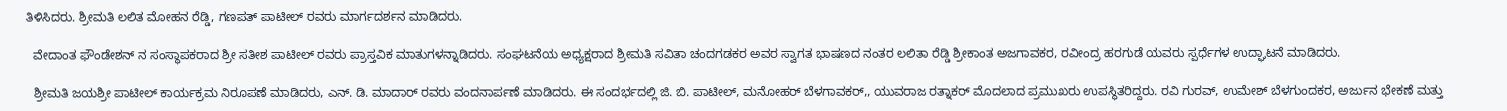ತಿಳಿಸಿದರು. ಶ್ರೀಮತಿ ಲಲಿತ ಮೋಹನ ರೆಡ್ಡಿ, ಗಣಪತ್ ಪಾಟೀಲ್ ರವರು ಮಾರ್ಗದರ್ಶನ ಮಾಡಿದರು.

  ವೇದಾಂತ ಫೌಂಡೇಶನ್ ನ ಸಂಸ್ಥಾಪಕರಾದ ಶ್ರೀ ಸತೀಶ ಪಾಟೀಲ್ ರವರು ಪ್ರಾಸ್ತವಿಕ ಮಾತುಗಳನ್ನಾಡಿದರು. ಸಂಘಟನೆಯ ಅಧ್ಯಕ್ಷರಾದ ಶ್ರೀಮತಿ ಸವಿತಾ ಚಂದಗಡಕರ ಅವರ ಸ್ವಾಗತ ಭಾಷಣದ ನಂತರ ಲಲಿತಾ ರೆಡ್ಡಿ ಶ್ರೀಕಾಂತ ಅಜಗಾವಕರ, ರವೀಂದ್ರ ಹರಗುಡೆ ಯವರು ಸ್ಪರ್ಧೆಗಳ ಉದ್ಘಾಟನೆ ಮಾಡಿದರು.

  ಶ್ರೀಮತಿ ಜಯಶ್ರೀ ಪಾಟೀಲ್ ಕಾರ್ಯಕ್ರಮ ನಿರೂಪಣೆ ಮಾಡಿದರು, ಎನ್. ಡಿ. ಮಾದಾರ್ ರವರು ವಂದನಾರ್ಪಣೆ ಮಾಡಿದರು. ಈ ಸಂದರ್ಭದಲ್ಲಿ ಜಿ. ಬಿ. ಪಾಟೀಲ್, ಮನೋಹರ್ ಬೆಳಗಾವಕರ್,, ಯುವರಾಜ ರತ್ನಾಕರ್ ಮೊದಲಾದ ಪ್ರಮುಖರು ಉಪಸ್ಥಿತರಿದ್ದರು. ರವಿ ಗುರವ್, ಉಮೇಶ್ ಬೆಳಗುಂದಕರ, ಅರ್ಜುನ ಭೇಕಣೆ ಮತ್ತು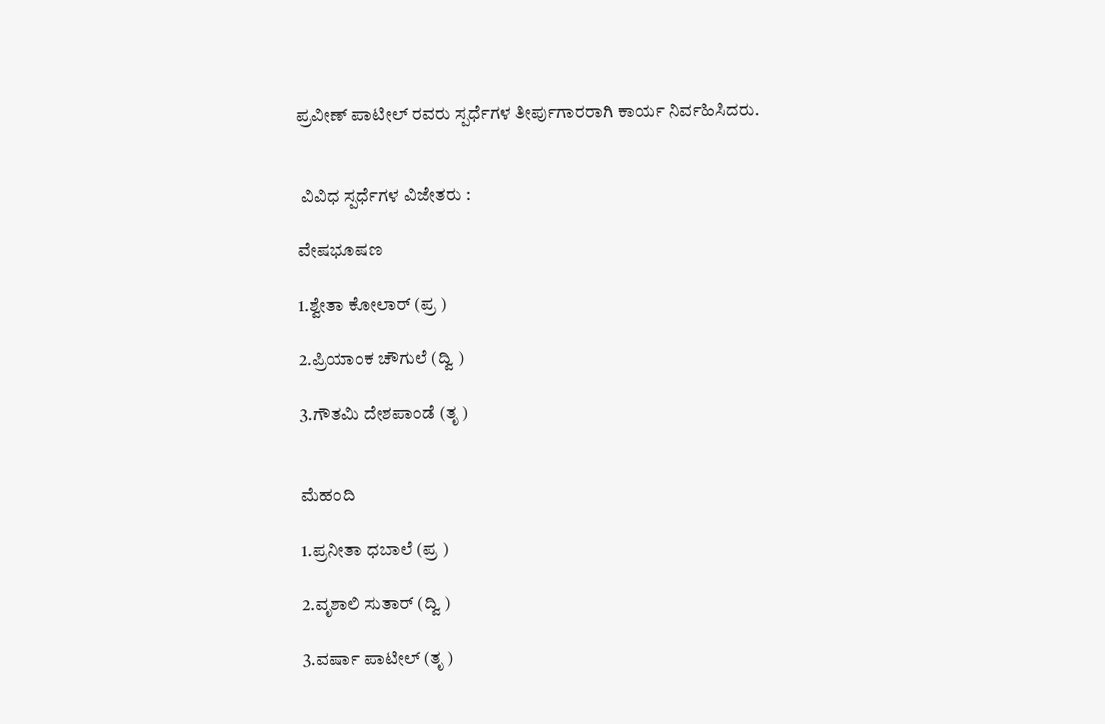ಪ್ರವೀಣ್ ಪಾಟೀಲ್ ರವರು ಸ್ಪರ್ಧೆಗಳ ತೀರ್ಪುಗಾರರಾಗಿ ಕಾರ್ಯ ನಿರ್ವಹಿಸಿದರು.


 ವಿವಿಧ ಸ್ಪರ್ಧೆಗಳ ವಿಜೇತರು :

ವೇಷಭೂಷಣ

1.ಶ್ವೇತಾ ಕೋಲಾರ್ (ಪ್ರ )

2.ಪ್ರಿಯಾಂಕ ಚೌಗುಲೆ (ದ್ವಿ )

3.ಗೌತಮಿ ದೇಶಪಾಂಡೆ (ತೃ )


ಮೆಹಂದಿ

1.ಪ್ರನೀತಾ ಧಬಾಲೆ (ಪ್ರ )

2.ವೃಶಾಲಿ ಸುತಾರ್ (ದ್ವಿ )

3.ವರ್ಷಾ ಪಾಟೀಲ್ (ತೃ )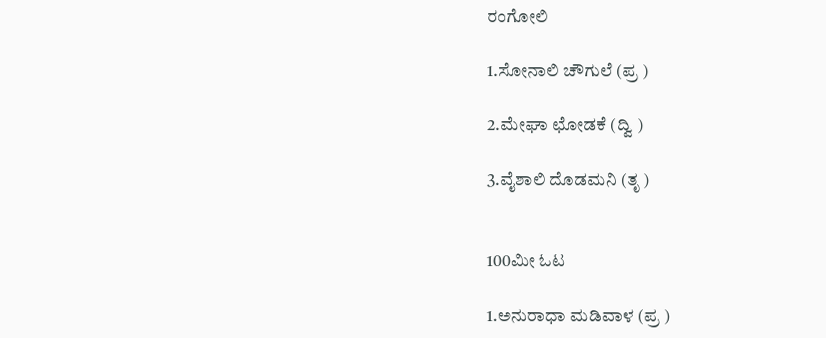ರಂಗೋಲಿ

1.ಸೋನಾಲಿ ಚೌಗುಲೆ (ಪ್ರ )

2.ಮೇಘಾ ಛೋಡಕೆ (ದ್ವಿ )

3.ವೈಶಾಲಿ ದೊಡಮನಿ (ತೃ )


100ಮೀ ಓಟ

1.ಅನುರಾಧಾ ಮಡಿವಾಳ (ಪ್ರ )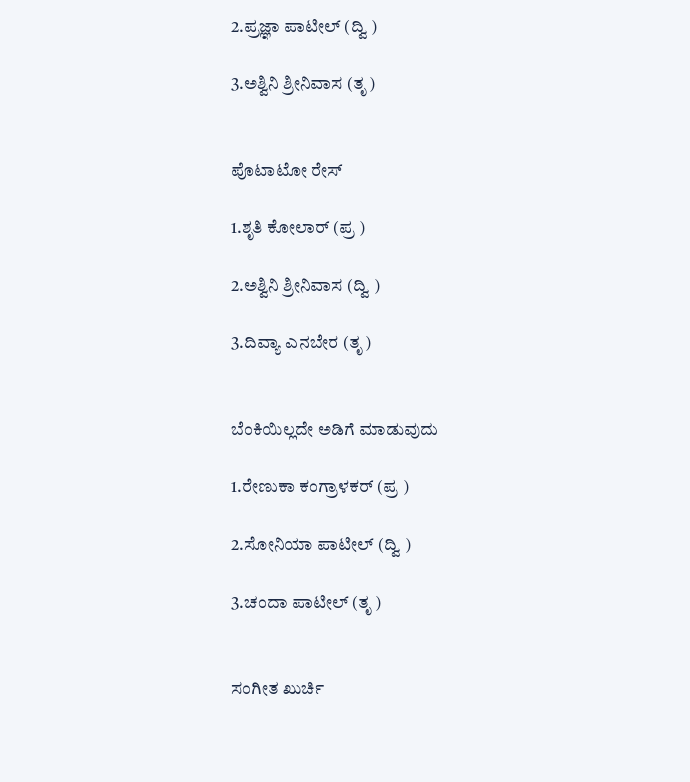2.ಪ್ರಜ್ಞಾ ಪಾಟೀಲ್ (ದ್ವಿ )

3.ಅಶ್ವಿನಿ ಶ್ರೀನಿವಾಸ (ತೃ )


ಪೊಟಾಟೋ ರೇಸ್

1.ಶೃತಿ ಕೋಲಾರ್ (ಪ್ರ )

2.ಅಶ್ವಿನಿ ಶ್ರೀನಿವಾಸ (ದ್ವಿ )

3.ದಿವ್ಯಾ ಎನಬೇರ (ತೃ )


ಬೆಂಕಿಯಿಲ್ಲದೇ ಅಡಿಗೆ ಮಾಡುವುದು

1.ರೇಣುಕಾ ಕಂಗ್ರಾಳಕರ್ (ಪ್ರ )

2.ಸೋನಿಯಾ ಪಾಟೀಲ್ (ದ್ವಿ )

3.ಚಂದಾ ಪಾಟೀಲ್ (ತೃ )


ಸಂಗೀತ ಖುರ್ಚಿ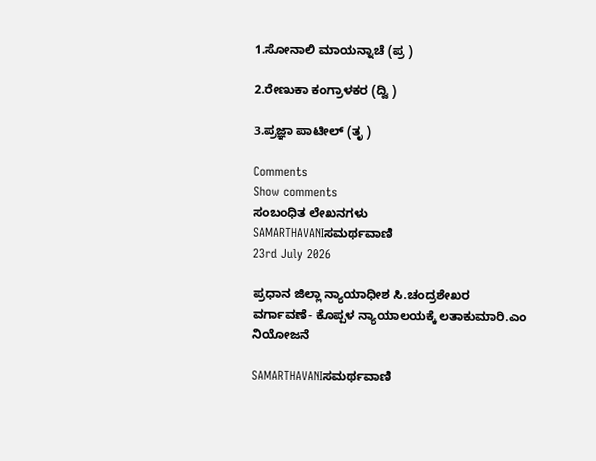1.ಸೋನಾಲಿ ಮಾಯನ್ನಾಚೆ (ಪ್ರ )

2.ರೇಣುಕಾ ಕಂಗ್ರಾಳಕರ (ದ್ವಿ )

3.ಪ್ರಜ್ಞಾ ಪಾಟೀಲ್ (ತೃ )

Comments
Show comments
ಸಂಬಂಧಿತ ಲೇಖನಗಳು
SAMARTHAVANIಸಮರ್ಥವಾಣಿ
23rd July 2026

ಪ್ರಧಾನ ಜಿಲ್ಲಾ ನ್ಯಾಯಾಧೀಶ ಸಿ.ಚಂದ್ರಶೇಖರ ವರ್ಗಾವಣೆ- ಕೊಪ್ಪಳ ನ್ಯಾಯಾಲಯಕ್ಕೆ ಲತಾಕುಮಾರಿ.ಎಂ ನಿಯೋಜನೆ

SAMARTHAVANIಸಮರ್ಥವಾಣಿ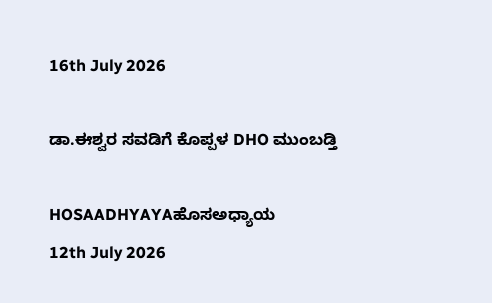16th July 2026

ಡಾ.ಈಶ್ವರ ಸವಡಿಗೆ ಕೊಪ್ಪಳ DHO ಮುಂಬಡ್ತಿ

HOSAADHYAYAಹೊಸಅಧ್ಯಾಯ
12th July 2026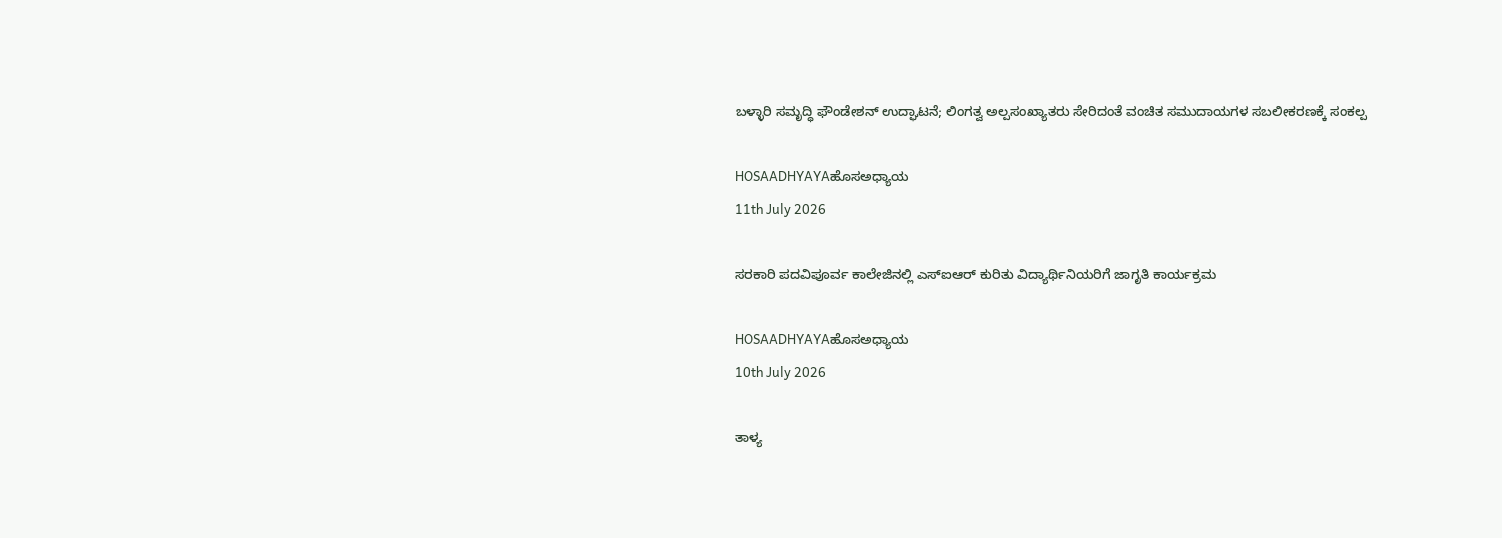ಬಳ್ಳಾರಿ ಸಮೃದ್ಧಿ ಫೌಂಡೇಶನ್ ಉದ್ಘಾಟನೆ; ಲಿಂಗತ್ವ ಅಲ್ಪಸಂಖ್ಯಾತರು ಸೇರಿದಂತೆ ವಂಚಿತ ಸಮುದಾಯಗಳ ಸಬಲೀಕರಣಕ್ಕೆ ಸಂಕಲ್ಪ

HOSAADHYAYAಹೊಸಅಧ್ಯಾಯ
11th July 2026

ಸರಕಾರಿ ಪದವಿಪೂರ್ವ ಕಾಲೇಜಿನಲ್ಲಿ ಎಸ್‌ಐಆರ್ ಕುರಿತು ವಿದ್ಯಾರ್ಥಿನಿಯರಿಗೆ ಜಾಗೃತಿ ಕಾರ್ಯಕ್ರಮ

HOSAADHYAYAಹೊಸಅಧ್ಯಾಯ
10th July 2026

ತಾಳ್ಯ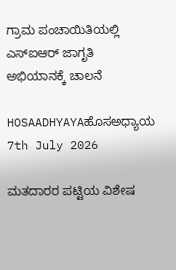ಗ್ರಾಮ ಪಂಚಾಯಿತಿಯಲ್ಲಿ ಎಸ್‌ಐಆರ್ ಜಾಗೃತಿ ಅಭಿಯಾನಕ್ಕೆ ಚಾಲನೆ

HOSAADHYAYAಹೊಸಅಧ್ಯಾಯ
7th July 2026

ಮತದಾರರ ಪಟ್ಟಿಯ ವಿಶೇಷ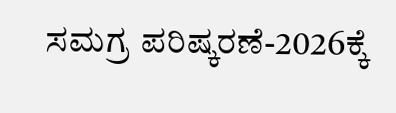ಸಮಗ್ರ ಪರಿಷ್ಕರಣೆ-2026ಕ್ಕೆ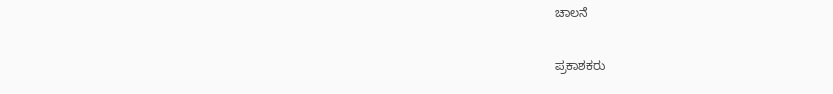ಚಾಲನೆ

ಪ್ರಕಾಶಕರು